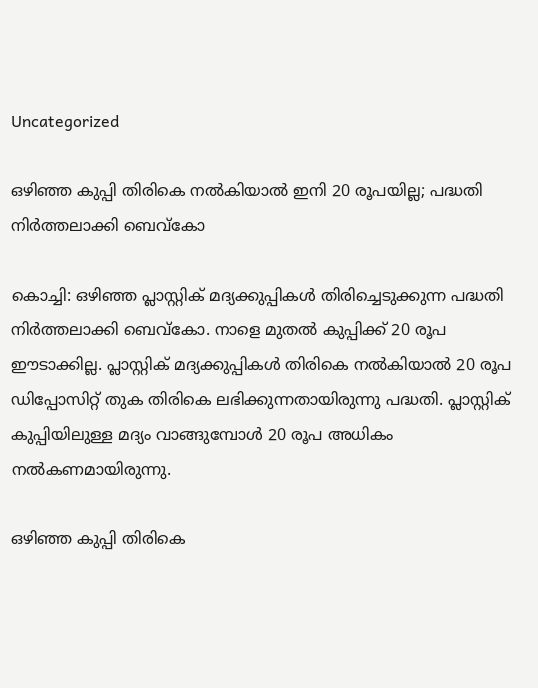Uncategorized

ഒഴിഞ്ഞ കുപ്പി തിരികെ നൽകിയാൽ ഇനി 20 രൂപയില്ല; പദ്ധതി നിർത്തലാക്കി ബെവ്കോ

കൊച്ചി: ഒഴിഞ്ഞ പ്ലാസ്റ്റിക് മദ്യക്കുപ്പികള്‍ തിരിച്ചെടുക്കുന്ന പദ്ധതി നിര്‍ത്തലാക്കി ബെവ്കോ. നാളെ മുതല്‍ കുപ്പിക്ക് 20 രൂപ ഈടാക്കില്ല. പ്ലാസ്റ്റിക് മദ്യക്കുപ്പികള്‍ തിരികെ നല്‍കിയാല്‍ 20 രൂപ ഡിപ്പോസിറ്റ് തുക തിരികെ ലഭിക്കുന്നതായിരുന്നു പദ്ധതി. പ്ലാസ്റ്റിക് കുപ്പിയിലുള്ള മദ്യം വാങ്ങുമ്പോള്‍ 20 രൂപ അധികം നല്‍കണമായിരുന്നു.

ഒഴിഞ്ഞ കുപ്പി തിരികെ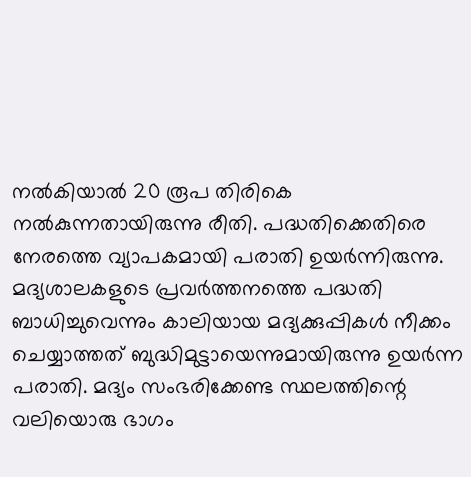നല്‍കിയാല്‍ 20 രൂപ തിരികെ നല്‍കുന്നതായിരുന്നു രീതി. പദ്ധതിക്കെതിരെ നേരത്തെ വ്യാപകമായി പരാതി ഉയര്‍ന്നിരുന്നു. മദ്യശാലകളുടെ പ്രവര്‍ത്തനത്തെ പദ്ധതി ബാധിച്ചുവെന്നും കാലിയായ മദ്യക്കുപ്പികള്‍ നീക്കം ചെയ്യാത്തത് ബുദ്ധിമുട്ടായെന്നുമായിരുന്നു ഉയര്‍ന്ന പരാതി. മദ്യം സംഭരിക്കേണ്ട സ്ഥലത്തിന്റെ വലിയൊരു ഭാഗം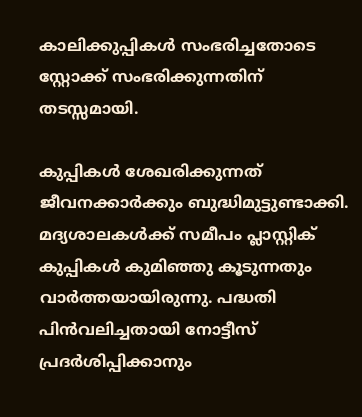കാലിക്കുപ്പികള്‍ സംഭരിച്ചതോടെ സ്റ്റോക്ക് സംഭരിക്കുന്നതിന് തടസ്സമായി.

കുപ്പികള്‍ ശേഖരിക്കുന്നത് ജീവനക്കാര്‍ക്കും ബുദ്ധിമുട്ടുണ്ടാക്കി. മദ്യശാലകള്‍ക്ക് സമീപം പ്ലാസ്റ്റിക് കുപ്പികള്‍ കുമിഞ്ഞു കൂടുന്നതും വാര്‍ത്തയായിരുന്നു. പദ്ധതി പിന്‍വലിച്ചതായി നോട്ടീസ് പ്രദര്‍ശിപ്പിക്കാനും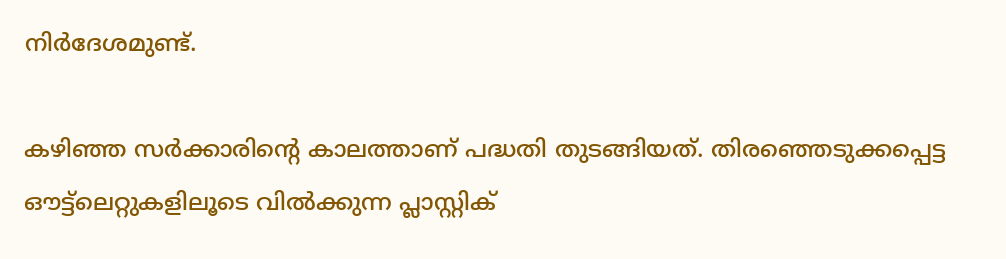നിര്‍ദേശമുണ്ട്.

കഴിഞ്ഞ സർക്കാരിന്റെ കാലത്താണ് പദ്ധതി തുടങ്ങിയത്. തിരഞ്ഞെടുക്കപ്പെട്ട ഔട്ട്ലെറ്റുകളിലൂടെ വിൽക്കുന്ന പ്ലാസ്റ്റിക്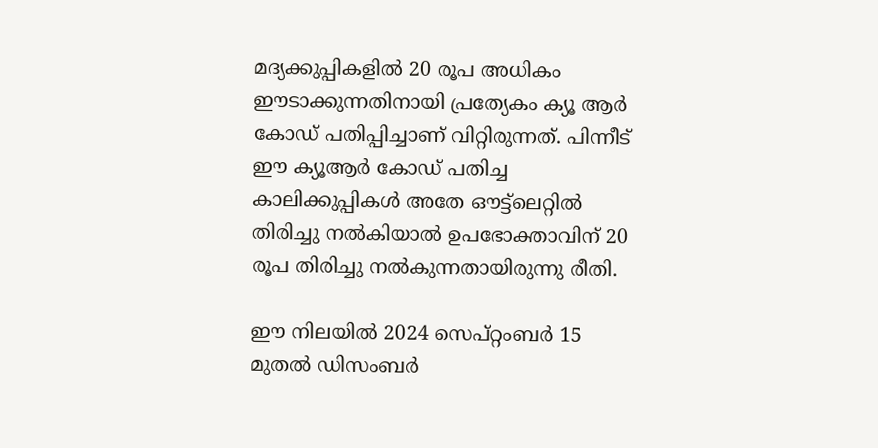മദ്യക്കുപ്പികളിൽ 20 രൂപ അധികം ഈടാക്കുന്നതിനായി പ്രത്യേകം ക്യൂ ആർ കോഡ് പതിപ്പിച്ചാണ് വിറ്റിരുന്നത്. പിന്നീട് ഈ ക്യൂആർ കോഡ് പതിച്ച കാലിക്കുപ്പികൾ അതേ ഔട്ട്ലെറ്റിൽ തിരിച്ചു നൽകിയാൽ ഉപഭോക്താവിന് 20 രൂപ തിരിച്ചു നൽകുന്നതായിരുന്നു രീതി.

ഈ നിലയിൽ 2024 സെപ്റ്റംബർ 15 മുതൽ ഡിസംബർ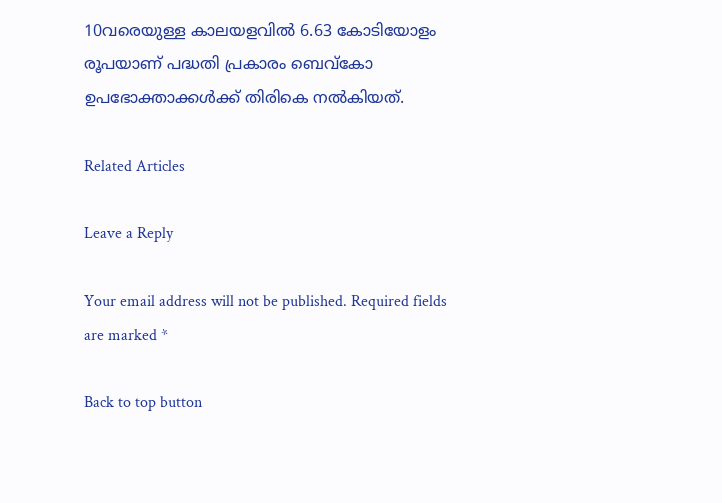10വരെയുള്ള കാലയളവിൽ 6.63 കോടിയോളം രൂപയാണ് പദ്ധതി പ്രകാരം ബെവ്കോ ഉപഭോക്താക്കൾക്ക് തിരികെ നൽകിയത്.

Related Articles

Leave a Reply

Your email address will not be published. Required fields are marked *

Back to top button